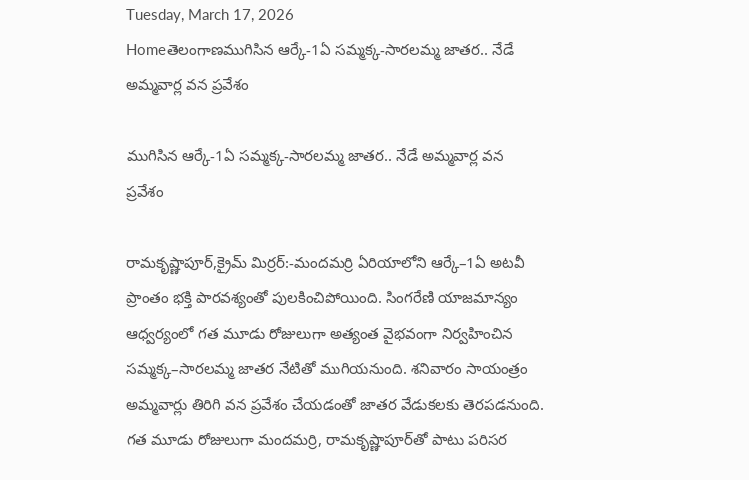Tuesday, March 17, 2026
Homeతెలంగాణముగిసిన ఆర్కే-1ఏ సమ్మక్క-సారలమ్మ జాతర.. నేడే అమ్మవార్ల వన ప్రవేశం

ముగిసిన ఆర్కే-1ఏ సమ్మక్క-సారలమ్మ జాతర.. నేడే అమ్మవార్ల వన ప్రవేశం

రామకృష్ణాపూర్,క్రైమ్ మిర్రర్:-మందమర్రి ఏరియాలోని ఆర్కే–1ఏ అటవీ ప్రాంతం భక్తి పారవశ్యంతో పులకించిపోయింది. సింగరేణి యాజమాన్యం ఆధ్వర్యంలో గత మూడు రోజులుగా అత్యంత వైభవంగా నిర్వహించిన సమ్మక్క–సారలమ్మ జాతర నేటితో ముగియనుంది. శనివారం సాయంత్రం అమ్మవార్లు తిరిగి వన ప్రవేశం చేయడంతో జాతర వేడుకలకు తెరపడనుంది. గత మూడు రోజులుగా మందమర్రి, రామకృష్ణాపూర్‌తో పాటు పరిసర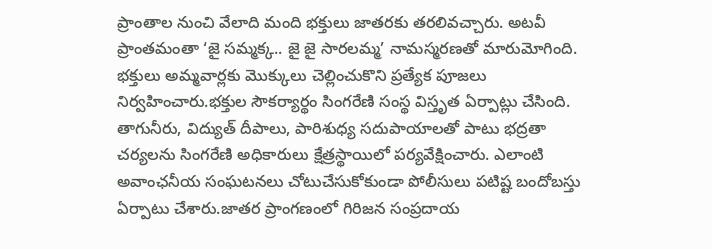ప్రాంతాల నుంచి వేలాది మంది భక్తులు జాతరకు తరలివచ్చారు. అటవీ ప్రాంతమంతా ‘జై సమ్మక్క.. జై జై సారలమ్మ’ నామస్మరణతో మారుమోగింది. భక్తులు అమ్మవార్లకు మొక్కులు చెల్లించుకొని ప్రత్యేక పూజలు నిర్వహించారు.భక్తుల సౌకర్యార్థం సింగరేణి సంస్థ విస్తృత ఏర్పాట్లు చేసింది. తాగునీరు, విద్యుత్ దీపాలు, పారిశుధ్య సదుపాయాలతో పాటు భద్రతా చర్యలను సింగరేణి అధికారులు క్షేత్రస్థాయిలో పర్యవేక్షించారు. ఎలాంటి అవాంఛనీయ సంఘటనలు చోటుచేసుకోకుండా పోలీసులు పటిష్ట బందోబస్తు ఏర్పాటు చేశారు.జాతర ప్రాంగణంలో గిరిజన సంప్రదాయ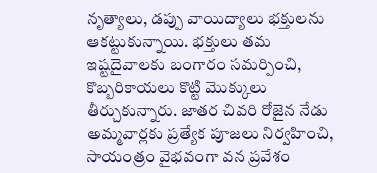నృత్యాలు, డప్పు వాయిద్యాలు భక్తులను ఆకట్టుకున్నాయి. భక్తులు తమ ఇష్టదైవాలకు బంగారం సమర్పించి, కొబ్బరికాయలు కొట్టి మొక్కులు తీర్చుకున్నారు. జాతర చివరి రోజైన నేడు అమ్మవార్లకు ప్రత్యేక పూజలు నిర్వహించి, సాయంత్రం వైభవంగా వన ప్రవేశం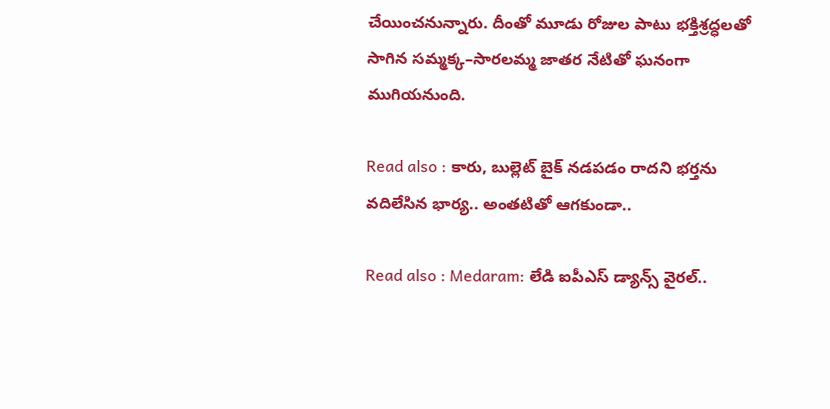చేయించనున్నారు. దీంతో మూడు రోజుల పాటు భక్తిశ్రద్ధలతో సాగిన సమ్మక్క–సారలమ్మ జాతర నేటితో ఘనంగా ముగియనుంది.

Read also : కారు, బుల్లెట్ బైక్ నడపడం రాదని భర్తను వదిలేసిన భార్య.. అంతటితో ఆగకుండా..

Read also : Medaram: లేడి ఐపీఎస్ డ్యాన్స్ వైరల్..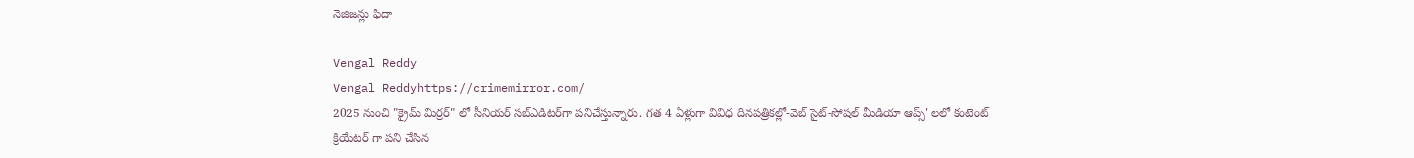నెజిజన్లు ఫిదా

Vengal Reddy
Vengal Reddyhttps://crimemirror.com/
2025 నుంచి "క్రైమ్ మిర్రర్" లో సీనియర్ సబ్‌ఎడిటర్‌గా పనిచేస్తున్నారు. గత 4 ఏళ్లుగా వివిధ దినపత్రికల్లో-వెబ్ సైట్-సోషల్ మీడియా ఆప్స్' లలో కంటెంట్ క్రియేటర్ గా పని చేసిన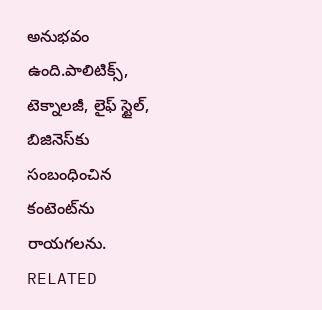అనుభవం ఉంది.పాలిటిక్స్‌, టెక్నాలజీ, లైఫ్‌ స్టైల్‌, బిజినెస్‌కు సంబంధించిన కంటెంట్‌ను రాయగలను.
RELATED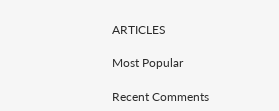ARTICLES

Most Popular

Recent Comments